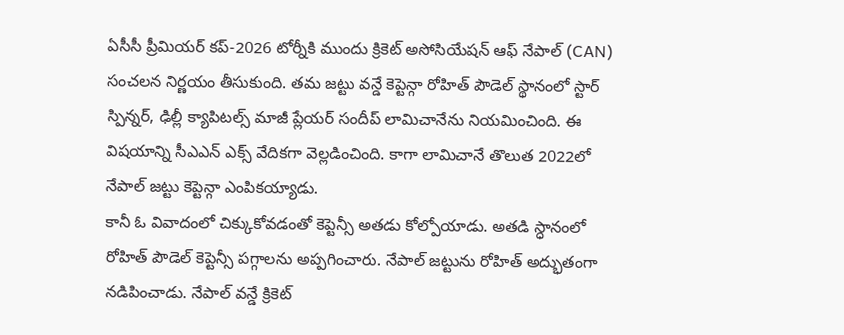ఏసీసీ ప్రీమియర్ కప్-2026 టోర్నీకి ముందు క్రికెట్ అసోసియేషన్ ఆఫ్ నేపాల్ (CAN) సంచలన నిర్ణయం తీసుకుంది. తమ జట్టు వన్డే కెప్టెన్గా రోహిత్ పౌడెల్ స్థానంలో స్టార్ స్పిన్నర్, ఢిల్లీ క్యాపిటల్స్ మాజీ ప్లేయర్ సందీప్ లామిచానేను నియమించింది. ఈ విషయాన్ని సీఎఎన్ ఎక్స్ వేదికగా వెల్లడించింది. కాగా లామిచానే తొలుత 2022లో నేపాల్ జట్టు కెప్టెన్గా ఎంపికయ్యాడు.
కానీ ఓ వివాదంలో చిక్కుకోవడంతో కెప్టెన్సీ అతడు కోల్పోయాడు. అతడి స్ధానంలో రోహిత్ పౌడెల్ కెప్టెన్సీ పగ్గాలను అప్పగించారు. నేపాల్ జట్టును రోహిత్ అద్భుతంగా నడిపించాడు. నేపాల్ వన్డే క్రికెట్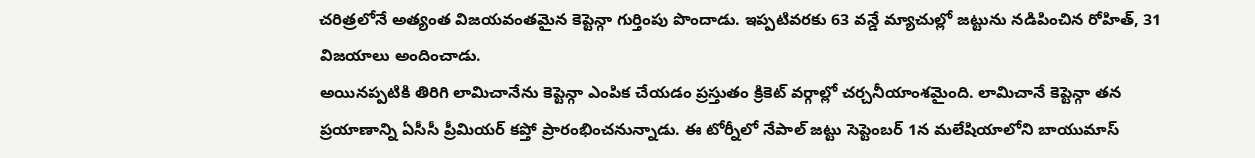చరిత్రలోనే అత్యంత విజయవంతమైన కెప్టెన్గా గుర్తింపు పొందాడు. ఇప్పటివరకు 63 వన్డే మ్యాచుల్లో జట్టును నడిపించిన రోహిత్, 31 విజయాలు అందించాడు.
అయినప్పటికి తిరిగి లామిచానేను కెప్టెన్గా ఎంపిక చేయడం ప్రస్తుతం క్రికెట్ వర్గాల్లో చర్చనీయాంశమైంది. లామిచానే కెప్టెన్గా తన ప్రయాణాన్ని ఏసీసీ ప్రీమియర్ కప్తో ప్రారంభించనున్నాడు. ఈ టోర్నీలో నేపాల్ జట్టు సెప్టెంబర్ 1న మలేషియాలోని బాయుమాస్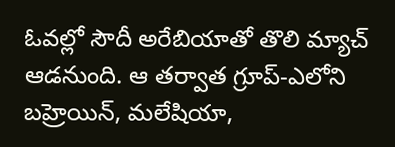ఓవల్లో సౌదీ అరేబియాతో తొలి మ్యాచ్ ఆడనుంది. ఆ తర్వాత గ్రూప్-ఎలోని బహ్రెయిన్, మలేషియా,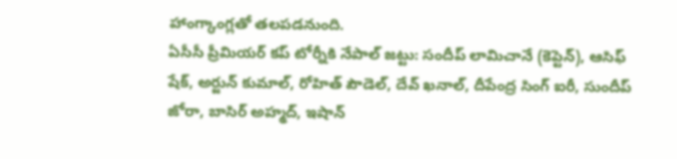హాంగ్కాంగ్లతో తలపడనుంది.
ఏసీసీ ప్రీమియర్ కప్ టోర్నీకి నేపాల్ జట్టు: సందీప్ లామిచానే (కెప్టెన్), ఆసిఫ్ షేక్, అర్జున్ కుమాల్, రోహిత్ పౌడెల్, దేవ్ ఖనాల్, దీపేంద్ర సింగ్ ఐరీ, సుందీప్ జోరా, బాసిర్ అహ్మద్, ఇషాన్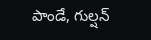పాండే, గుల్షన్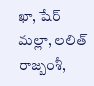ఖా, షేర్ మల్లా, లలిత్ రాజ్బంశీ,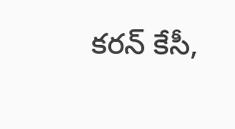కరన్ కేసీ,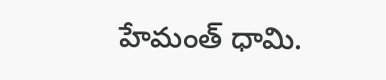హేమంత్ ధామి.